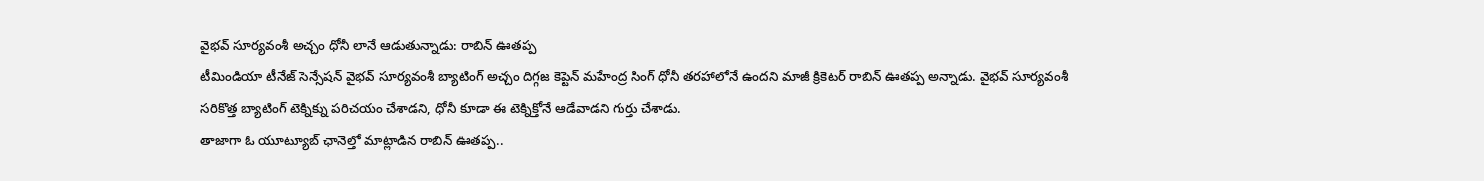వైభవ్ సూర్యవంశీ అచ్చం ధోనీ లానే ఆడుతున్నాడు: రాబిన్ ఊతప్ప
టీమిండియా టీనేజ్ సెన్సేషన్ వైభవ్ సూర్యవంశీ బ్యాటింగ్ అచ్చం దిగ్గజ కెప్టెన్ మహేంద్ర సింగ్ ధోనీ తరహాలోనే ఉందని మాజీ క్రికెటర్ రాబిన్ ఊతప్ప అన్నాడు. వైభవ్ సూర్యవంశీ సరికొత్త బ్యాటింగ్ టెక్నిక్ను పరిచయం చేశాడని, ధోనీ కూడా ఈ టెక్నిక్తోనే ఆడేవాడని గుర్తు చేశాడు.
తాజాగా ఓ యూట్యూబ్ ఛానెల్తో మాట్లాడిన రాబిన్ ఊతప్ప..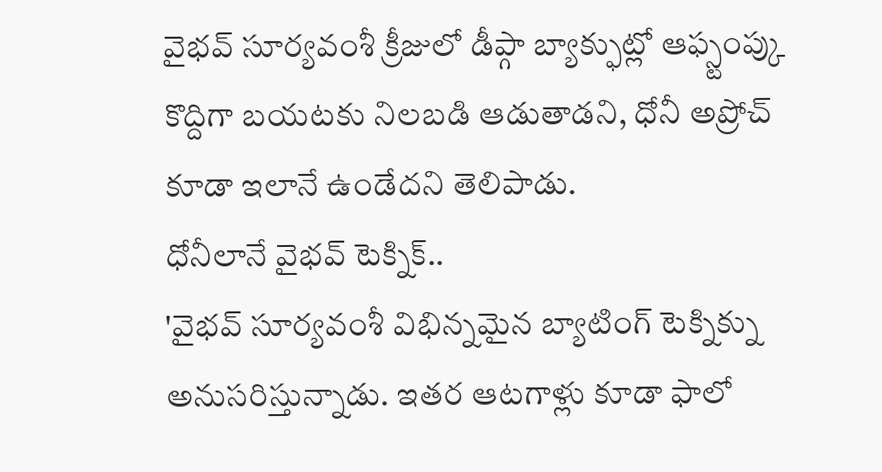వైభవ్ సూర్యవంశీ క్రీజులో డీప్గా బ్యాక్ఫుట్లో ఆఫ్స్టంప్కు కొద్దిగా బయటకు నిలబడి ఆడుతాడని, ధోనీ అప్రోచ్ కూడా ఇలానే ఉండేదని తెలిపాడు.
ధోనీలానే వైభవ్ టెక్నిక్..
'వైభవ్ సూర్యవంశీ విభిన్నమైన బ్యాటింగ్ టెక్నిక్ను అనుసరిస్తున్నాడు. ఇతర ఆటగాళ్లు కూడా ఫాలో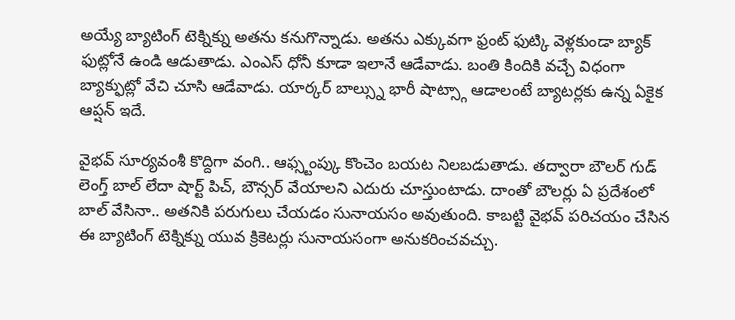అయ్యే బ్యాటింగ్ టెక్నిక్ను అతను కనుగొన్నాడు. అతను ఎక్కువగా ఫ్రంట్ ఫుట్కి వెళ్లకుండా బ్యాక్ ఫుట్లోనే ఉండి ఆడుతాడు. ఎంఎస్ ధోనీ కూడా ఇలానే ఆడేవాడు. బంతి కిందికి వచ్చే విధంగా బ్యాక్ఫుట్లో వేచి చూసి ఆడేవాడు. యార్కర్ బాల్స్ను భారీ షాట్స్గా ఆడాలంటే బ్యాటర్లకు ఉన్న ఏకైక ఆప్షన్ ఇదే.

వైభవ్ సూర్యవంశీ కొద్దిగా వంగి.. ఆఫ్స్టంప్కు కొంచెం బయట నిలబడుతాడు. తద్వారా బౌలర్ గుడ్ లెంగ్త్ బాల్ లేదా షార్ట్ పిచ్, బౌన్సర్ వేయాలని ఎదురు చూస్తుంటాడు. దాంతో బౌలర్లు ఏ ప్రదేశంలో బాల్ వేసినా.. అతనికి పరుగులు చేయడం సునాయసం అవుతుంది. కాబట్టి వైభవ్ పరిచయం చేసిన ఈ బ్యాటింగ్ టెక్నిక్ను యువ క్రికెటర్లు సునాయసంగా అనుకరించవచ్చు.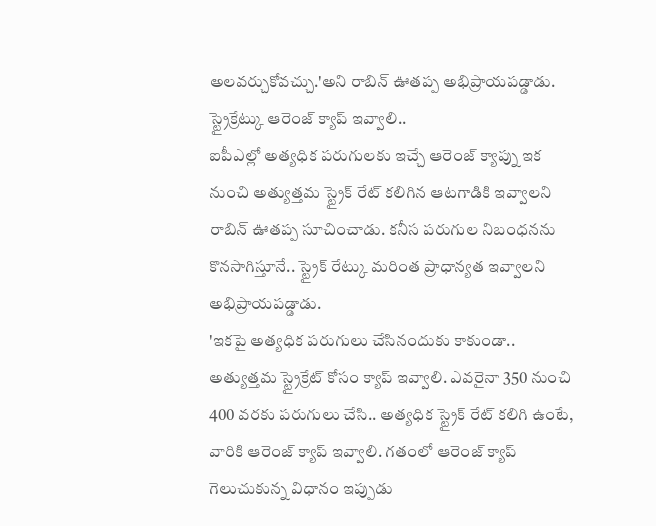అలవర్చుకోవచ్చు.'అని రాబిన్ ఊతప్ప అభిప్రాయపడ్డాడు.
స్ట్రైక్రేట్కు ఆరెంజ్ క్యాప్ ఇవ్వాలి..
ఐపీఎల్లో అత్యధిక పరుగులకు ఇచ్చే ఆరెంజ్ క్యాప్ను ఇక నుంచి అత్యుత్తమ స్ట్రైక్ రేట్ కలిగిన ఆటగాడికి ఇవ్వాలని రాబిన్ ఊతప్ప సూచించాడు. కనీస పరుగుల నిబంధనను కొనసాగిస్తూనే.. స్ట్రైక్ రేట్కు మరింత ప్రాధాన్యత ఇవ్వాలని అభిప్రాయపడ్డాడు.
'ఇకపై అత్యధిక పరుగులు చేసినందుకు కాకుండా.. అత్యుత్తమ స్ట్రైక్రేట్ కోసం క్యాప్ ఇవ్వాలి. ఎవరైనా 350 నుంచి 400 వరకు పరుగులు చేసి.. అత్యధిక స్ట్రైక్ రేట్ కలిగి ఉంటే, వారికి ఆరెంజ్ క్యాప్ ఇవ్వాలి. గతంలో ఆరెంజ్ క్యాప్ గెలుచుకున్న విధానం ఇప్పుడు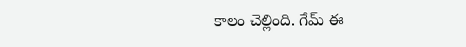కాలం చెల్లింది. గేమ్ ఈ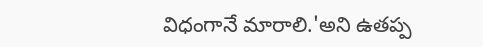విధంగానే మారాలి.'అని ఉతప్ప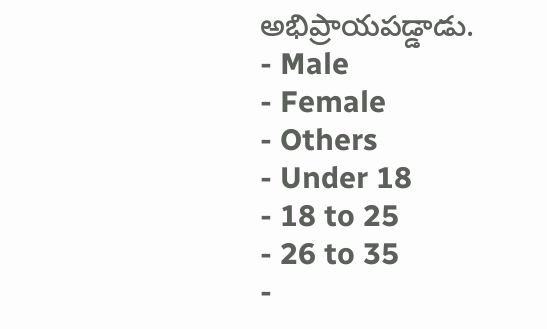అభిప్రాయపడ్డాడు.
- Male
- Female
- Others
- Under 18
- 18 to 25
- 26 to 35
-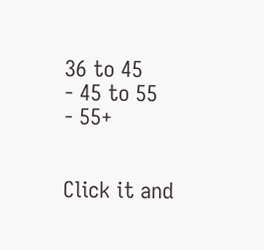36 to 45
- 45 to 55
- 55+


Click it and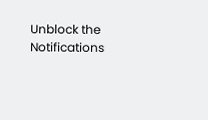Unblock the Notifications